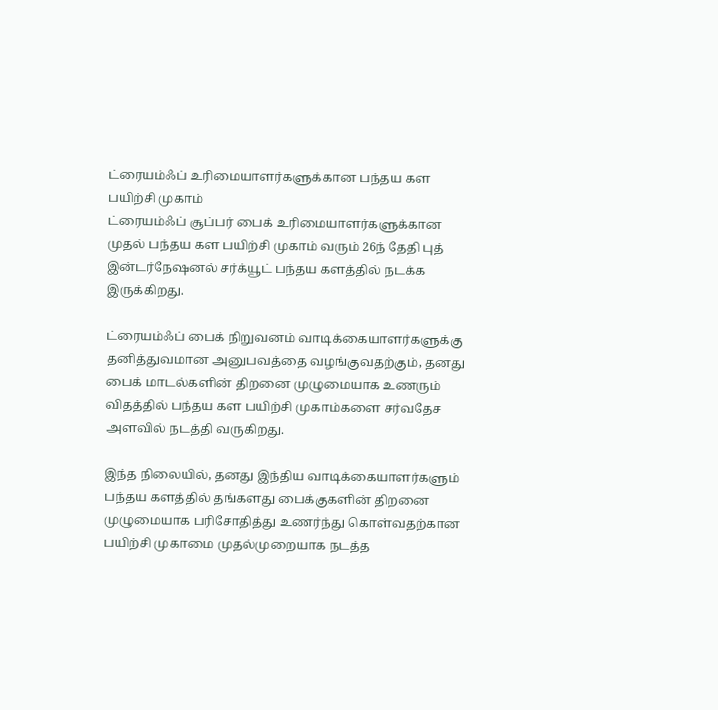ட்ரையம்ஃப் உரிமையாளர்களுக்கான பந்தய கள பயிற்சி முகாம்
ட்ரையம்ஃப் சூப்பர் பைக் உரிமையாளர்களுக்கான முதல் பந்தய கள பயிற்சி முகாம் வரும் 26ந் தேதி புத் இன்டர்நேஷனல் சர்க்யூட் பந்தய களத்தில் நடக்க இருக்கிறது.

ட்ரையம்ஃப் பைக் நிறுவனம் வாடிக்கையாளர்களுக்கு தனித்துவமான அனுபவத்தை வழங்குவதற்கும், தனது பைக் மாடல்களின் திறனை முழுமையாக உணரும் விதத்தில் பந்தய கள பயிற்சி முகாம்களை சர்வதேச அளவில் நடத்தி வருகிறது.

இந்த நிலையில், தனது இந்திய வாடிக்கையாளர்களும் பந்தய களத்தில் தங்களது பைக்குகளின் திறனை முழுமையாக பரிசோதித்து உணர்ந்து கொள்வதற்கான பயிற்சி முகாமை முதல்முறையாக நடத்த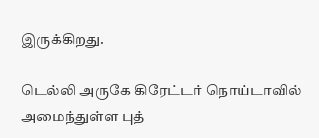இருக்கிறது.

டெல்லி அருகே கிரேட்டர் நொய்டாவில் அமைந்துள்ள புத்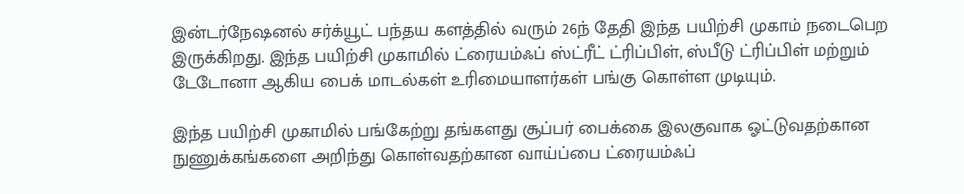இன்டர்நேஷனல் சர்க்யூட் பந்தய களத்தில் வரும் 26ந் தேதி இந்த பயிற்சி முகாம் நடைபெற இருக்கிறது. இந்த பயிற்சி முகாமில் ட்ரையம்ஃப் ஸ்ட்ரீட் ட்ரிப்பிள், ஸ்பீடு ட்ரிப்பிள் மற்றும் டேடோனா ஆகிய பைக் மாடல்கள் உரிமையாளர்கள் பங்கு கொள்ள முடியும்.

இந்த பயிற்சி முகாமில் பங்கேற்று தங்களது சூப்பர் பைக்கை இலகுவாக ஓட்டுவதற்கான நுணுக்கங்களை அறிந்து கொள்வதற்கான வாய்ப்பை ட்ரையம்ஃப்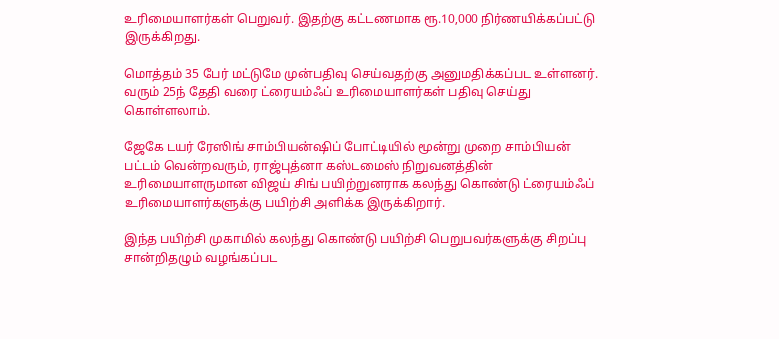உரிமையாளர்கள் பெறுவர். இதற்கு கட்டணமாக ரூ.10,000 நிர்ணயிக்கப்பட்டு இருக்கிறது.

மொத்தம் 35 பேர் மட்டுமே முன்பதிவு செய்வதற்கு அனுமதிக்கப்பட உள்ளனர். வரும் 25ந் தேதி வரை ட்ரையம்ஃப் உரிமையாளர்கள் பதிவு செய்து கொள்ளலாம்.

ஜேகே டயர் ரேஸிங் சாம்பியன்ஷிப் போட்டியில் மூன்று முறை சாம்பியன் பட்டம் வென்றவரும், ராஜ்புத்னா கஸ்டமைஸ் நிறுவனத்தின் உரிமையாளருமான விஜய் சிங் பயிற்றுனராக கலந்து கொண்டு ட்ரையம்ஃப் உரிமையாளர்களுக்கு பயிற்சி அளிக்க இருக்கிறார்.

இந்த பயிற்சி முகாமில் கலந்து கொண்டு பயிற்சி பெறுபவர்களுக்கு சிறப்பு சான்றிதழும் வழங்கப்பட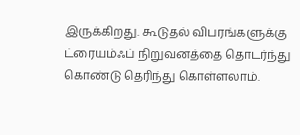இருக்கிறது. கூடுதல் விபரங்களுக்கு ட்ரையம்ஃப் நிறுவனத்தை தொடர்ந்து கொண்டு தெரிந்து கொள்ளலாம்.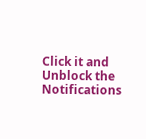Click it and Unblock the Notifications